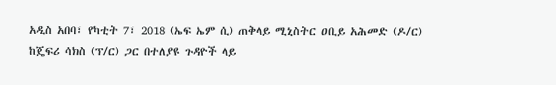አዲስ አበባ፣ የካቲት 7፣ 2018 (ኤፍ ኤም ሲ) ጠቅላይ ሚኒስትር ዐቢይ አሕመድ (ዶ/ር) ከጄፍሪ ሳክስ (ፕ/ር) ጋር በተለያዩ ጉዳዮች ላይ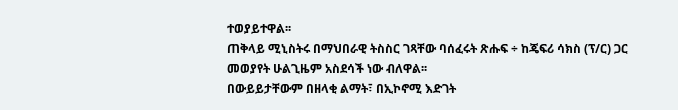ተወያይተዋል፡፡
ጠቅላይ ሚኒስትሩ በማህበራዊ ትስስር ገጻቸው ባሰፈሩት ጽሑፍ ÷ ከጄፍሪ ሳክስ (ፕ/ር) ጋር መወያየት ሁልጊዜም አስደሳች ነው ብለዋል፡፡
በውይይታቸውም በዘላቂ ልማት፣ በኢኮኖሚ እድገት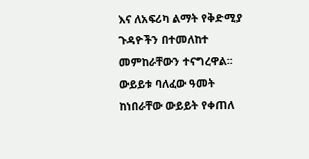እና ለአፍሪካ ልማት የቅድሚያ ጉዳዮችን በተመለከተ መምከራቸውን ተናግረዋል፡፡
ውይይቱ ባለፈው ዓመት ከነበራቸው ውይይት የቀጠለ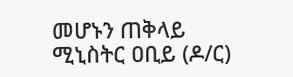መሆኑን ጠቅላይ ሚኒስትር ዐቢይ (ዶ/ር)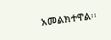አመልክተዋል፡፡